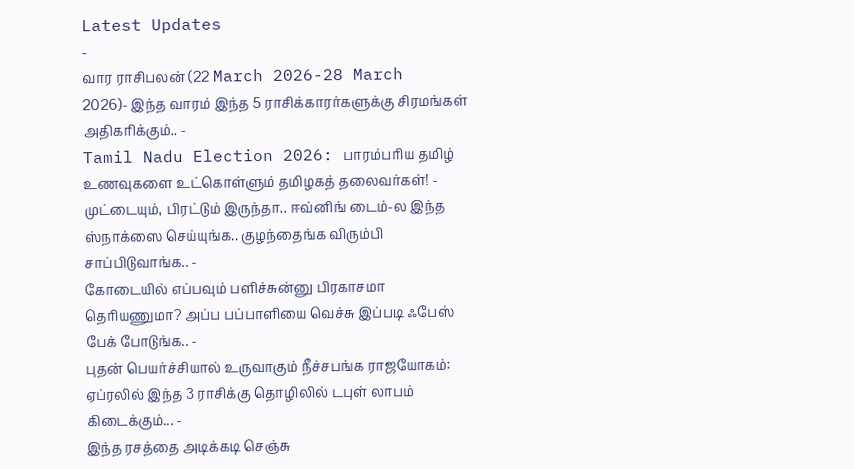Latest Updates
-
வார ராசிபலன் (22 March 2026-28 March 2026)- இந்த வாரம் இந்த 5 ராசிக்காரர்களுக்கு சிரமங்கள் அதிகரிக்கும்.. -
Tamil Nadu Election 2026: பாரம்பரிய தமிழ் உணவுகளை உட்கொள்ளும் தமிழகத் தலைவர்கள்! -
முட்டையும், பிரட்டும் இருந்தா.. ஈவ்னிங் டைம்-ல இந்த ஸ்நாக்ஸை செய்யுங்க.. குழந்தைங்க விரும்பி சாப்பிடுவாங்க.. -
கோடையில் எப்பவும் பளிச்சுன்னு பிரகாசமா தெரியணுமா? அப்ப பப்பாளியை வெச்சு இப்படி ஃபேஸ் பேக் போடுங்க.. -
புதன் பெயர்ச்சியால் உருவாகும் நீச்சபங்க ராஜயோகம்: ஏப்ரலில் இந்த 3 ராசிக்கு தொழிலில் டபுள் லாபம் கிடைக்கும்... -
இந்த ரசத்தை அடிக்கடி செஞ்சு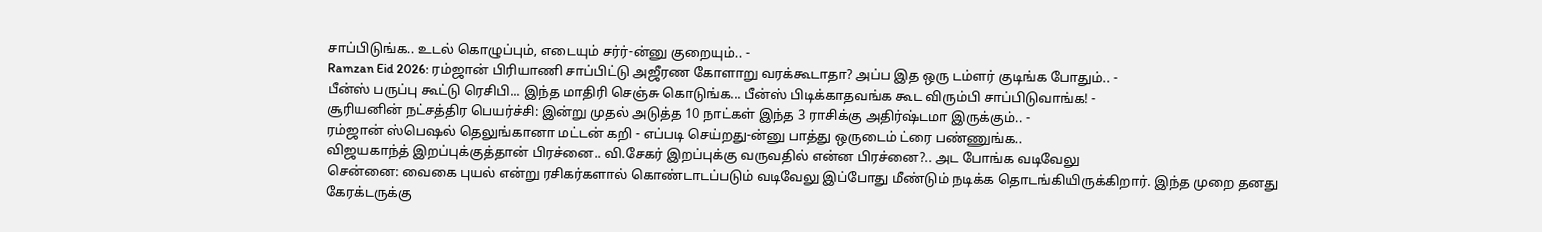சாப்பிடுங்க.. உடல் கொழுப்பும், எடையும் சர்ர்-ன்னு குறையும்.. -
Ramzan Eid 2026: ரம்ஜான் பிரியாணி சாப்பிட்டு அஜீரண கோளாறு வரக்கூடாதா? அப்ப இத ஒரு டம்ளர் குடிங்க போதும்.. -
பீன்ஸ் பருப்பு கூட்டு ரெசிபி... இந்த மாதிரி செஞ்சு கொடுங்க... பீன்ஸ் பிடிக்காதவங்க கூட விரும்பி சாப்பிடுவாங்க! -
சூரியனின் நட்சத்திர பெயர்ச்சி: இன்று முதல் அடுத்த 10 நாட்கள் இந்த 3 ராசிக்கு அதிர்ஷ்டமா இருக்கும்.. -
ரம்ஜான் ஸ்பெஷல் தெலுங்கானா மட்டன் கறி - எப்படி செய்றது-ன்னு பாத்து ஒருடைம் ட்ரை பண்ணுங்க..
விஜயகாந்த் இறப்புக்குத்தான் பிரச்னை.. வி.சேகர் இறப்புக்கு வருவதில் என்ன பிரச்னை?.. அட போங்க வடிவேலு
சென்னை: வைகை புயல் என்று ரசிகர்களால் கொண்டாடப்படும் வடிவேலு இப்போது மீண்டும் நடிக்க தொடங்கியிருக்கிறார். இந்த முறை தனது கேரக்டருக்கு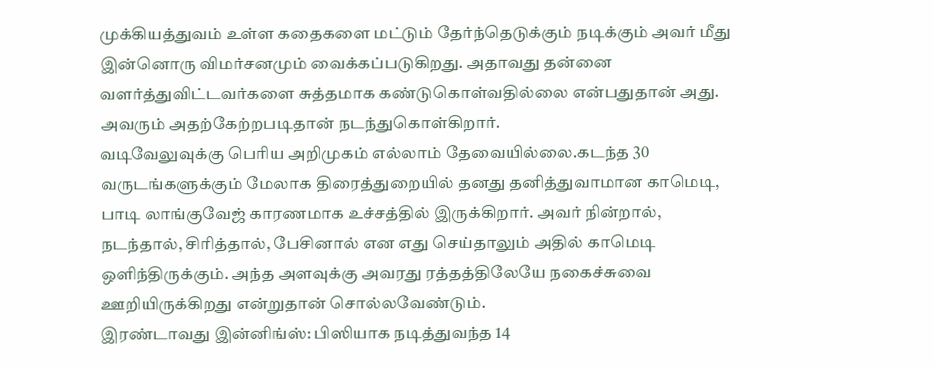முக்கியத்துவம் உள்ள கதைகளை மட்டும் தேர்ந்தெடுக்கும் நடிக்கும் அவர் மீது இன்னொரு விமர்சனமும் வைக்கப்படுகிறது. அதாவது தன்னை வளர்த்துவிட்டவர்களை சுத்தமாக கண்டுகொள்வதில்லை என்பதுதான் அது. அவரும் அதற்கேற்றபடிதான் நடந்துகொள்கிறார்.
வடிவேலுவுக்கு பெரிய அறிமுகம் எல்லாம் தேவையில்லை.கடந்த 30 வருடங்களுக்கும் மேலாக திரைத்துறையில் தனது தனித்துவாமான காமெடி, பாடி லாங்குவேஜ் காரணமாக உச்சத்தில் இருக்கிறார். அவர் நின்றால், நடந்தால், சிரித்தால், பேசினால் என எது செய்தாலும் அதில் காமெடி ஒளிந்திருக்கும். அந்த அளவுக்கு அவரது ரத்தத்திலேயே நகைச்சுவை ஊறியிருக்கிறது என்றுதான் சொல்லவேண்டும்.
இரண்டாவது இன்னிங்ஸ்: பிஸியாக நடித்துவந்த 14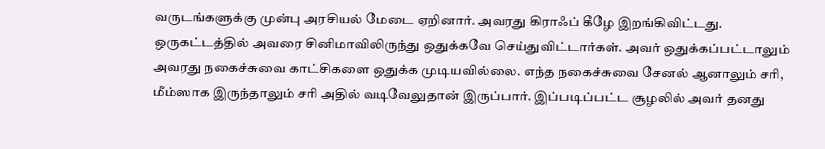வருடங்களுக்கு முன்பு அரசியல் மேடை ஏறினார். அவரது கிராஃப் கீழே இறங்கிவிட்டது. ஒருகட்டத்தில் அவரை சினிமாவிலிருந்து ஒதுக்கவே செய்துவிட்டார்கள். அவர் ஒதுக்கப்பட்டாலும் அவரது நகைச்சுவை காட்சிகளை ஒதுக்க முடியவில்லை. எந்த நகைச்சுவை சேனல் ஆனாலும் சரி, மீம்ஸாக இருந்தாலும் சரி அதில் வடிவேலுதான் இருப்பார். இப்படிப்பட்ட சூழலில் அவர் தனது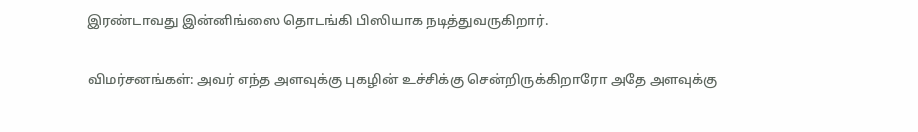இரண்டாவது இன்னிங்ஸை தொடங்கி பிஸியாக நடித்துவருகிறார்.

விமர்சனங்கள்: அவர் எந்த அளவுக்கு புகழின் உச்சிக்கு சென்றிருக்கிறாரோ அதே அளவுக்கு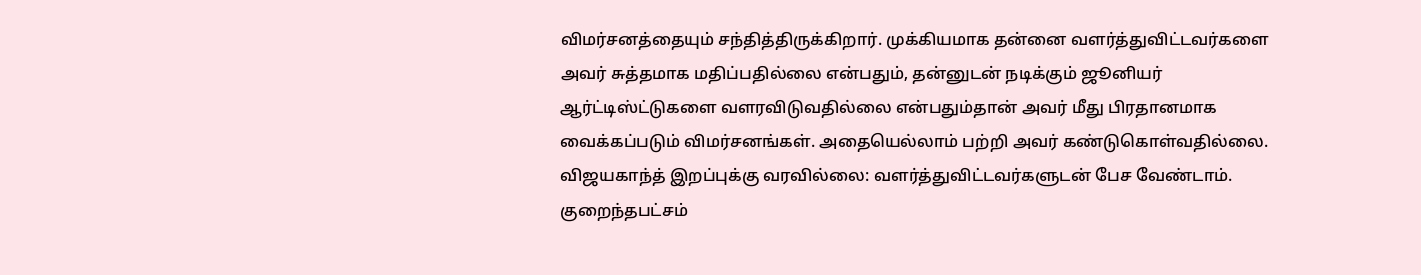விமர்சனத்தையும் சந்தித்திருக்கிறார். முக்கியமாக தன்னை வளர்த்துவிட்டவர்களை அவர் சுத்தமாக மதிப்பதில்லை என்பதும், தன்னுடன் நடிக்கும் ஜூனியர் ஆர்ட்டிஸ்ட்டுகளை வளரவிடுவதில்லை என்பதும்தான் அவர் மீது பிரதானமாக வைக்கப்படும் விமர்சனங்கள். அதையெல்லாம் பற்றி அவர் கண்டுகொள்வதில்லை.
விஜயகாந்த் இறப்புக்கு வரவில்லை: வளர்த்துவிட்டவர்களுடன் பேச வேண்டாம். குறைந்தபட்சம்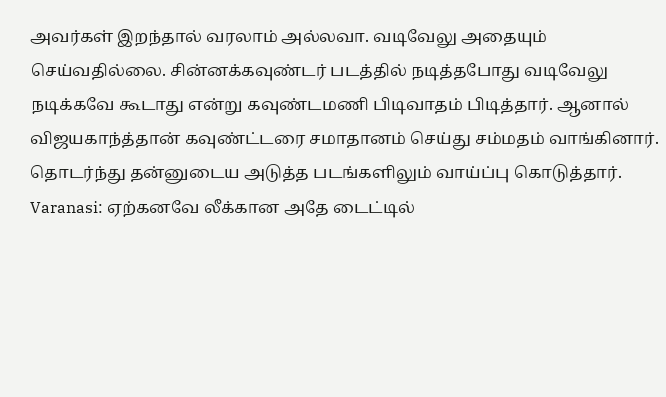அவர்கள் இறந்தால் வரலாம் அல்லவா. வடிவேலு அதையும் செய்வதில்லை. சின்னக்கவுண்டர் படத்தில் நடித்தபோது வடிவேலு நடிக்கவே கூடாது என்று கவுண்டமணி பிடிவாதம் பிடித்தார். ஆனால் விஜயகாந்த்தான் கவுண்ட்டரை சமாதானம் செய்து சம்மதம் வாங்கினார். தொடர்ந்து தன்னுடைய அடுத்த படங்களிலும் வாய்ப்பு கொடுத்தார்.
Varanasi: ஏற்கனவே லீக்கான அதே டைட்டில்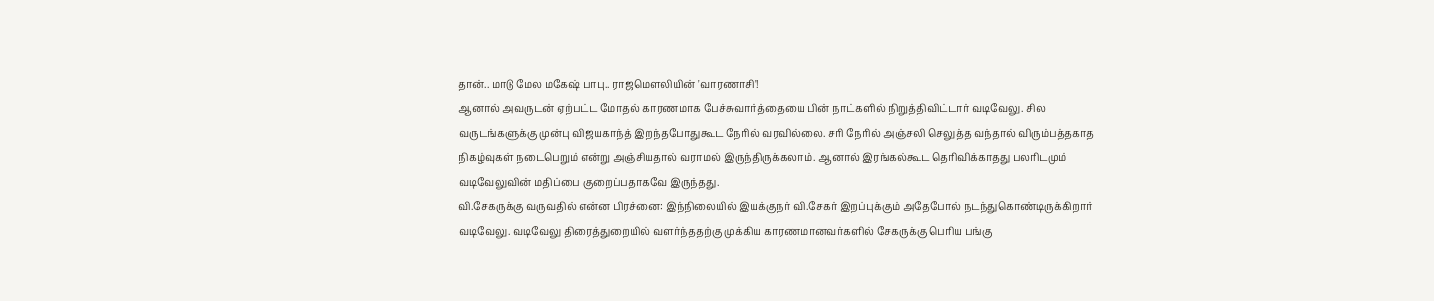தான்.. மாடு மேல மகேஷ் பாபு.. ராஜமெளலியின் 'வாரணாசி'!
ஆனால் அவருடன் ஏற்பட்ட மோதல் காரணமாக பேச்சுவார்த்தையை பின் நாட்களில் நிறுத்திவிட்டார் வடிவேலு. சில வருடங்களுக்கு முன்பு விஜயகாந்த் இறந்தபோதுகூட நேரில் வரவில்லை. சரி நேரில் அஞ்சலி செலுத்த வந்தால் விரும்பத்தகாத நிகழ்வுகள் நடைபெறும் என்று அஞ்சியதால் வராமல் இருந்திருக்கலாம். ஆனால் இரங்கல்கூட தெரிவிக்காதது பலரிடமும் வடிவேலுவின் மதிப்பை குறைப்பதாகவே இருந்தது.
வி.சேகருக்கு வருவதில் என்ன பிரச்னை: இந்நிலையில் இயக்குநர் வி.சேகர் இறப்புக்கும் அதேபோல் நடந்துகொண்டிருக்கிறார் வடிவேலு. வடிவேலு திரைத்துறையில் வளர்ந்ததற்கு முக்கிய காரணமானவர்களில் சேகருக்கு பெரிய பங்கு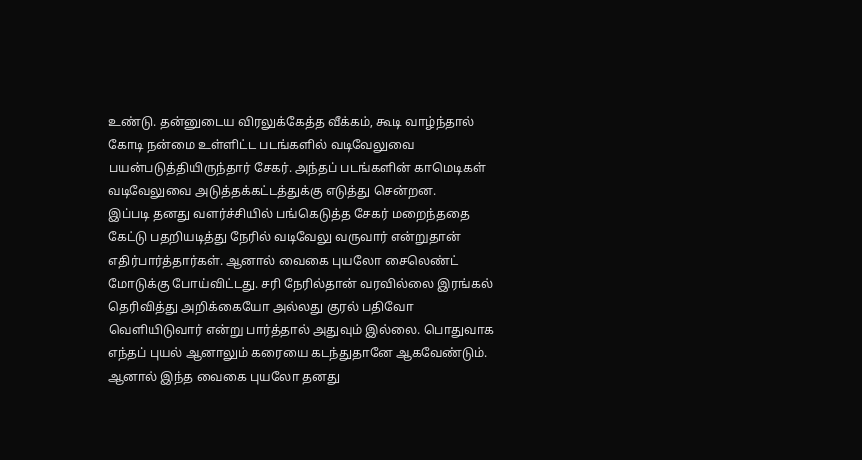உண்டு. தன்னுடைய விரலுக்கேத்த வீக்கம், கூடி வாழ்ந்தால் கோடி நன்மை உள்ளிட்ட படங்களில் வடிவேலுவை பயன்படுத்தியிருந்தார் சேகர். அந்தப் படங்களின் காமெடிகள் வடிவேலுவை அடுத்தக்கட்டத்துக்கு எடுத்து சென்றன.
இப்படி தனது வளர்ச்சியில் பங்கெடுத்த சேகர் மறைந்ததை கேட்டு பதறியடித்து நேரில் வடிவேலு வருவார் என்றுதான் எதிர்பார்த்தார்கள். ஆனால் வைகை புயலோ சைலெண்ட் மோடுக்கு போய்விட்டது. சரி நேரில்தான் வரவில்லை இரங்கல் தெரிவித்து அறிக்கையோ அல்லது குரல் பதிவோ வெளியிடுவார் என்று பார்த்தால் அதுவும் இல்லை. பொதுவாக எந்தப் புயல் ஆனாலும் கரையை கடந்துதானே ஆகவேண்டும். ஆனால் இந்த வைகை புயலோ தனது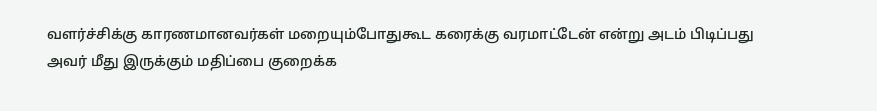வளர்ச்சிக்கு காரணமானவர்கள் மறையும்போதுகூட கரைக்கு வரமாட்டேன் என்று அடம் பிடிப்பது அவர் மீது இருக்கும் மதிப்பை குறைக்க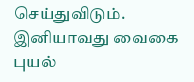செய்துவிடும். இனியாவது வைகை புயல்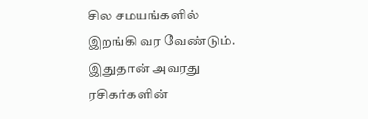சில சமயங்களில் இறங்கி வர வேண்டும். இதுதான் அவரது ரசிகர்களின்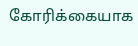கோரிக்கையாக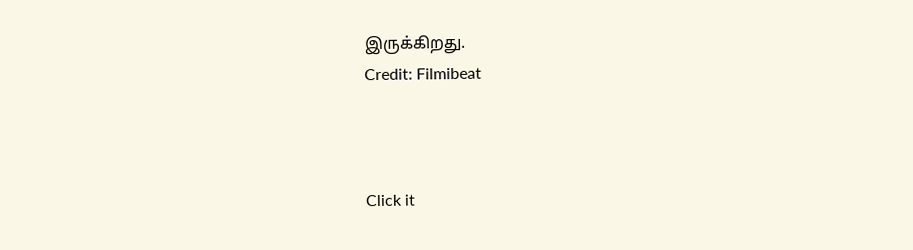இருக்கிறது.
Credit: Filmibeat



Click it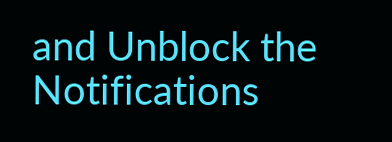and Unblock the Notifications